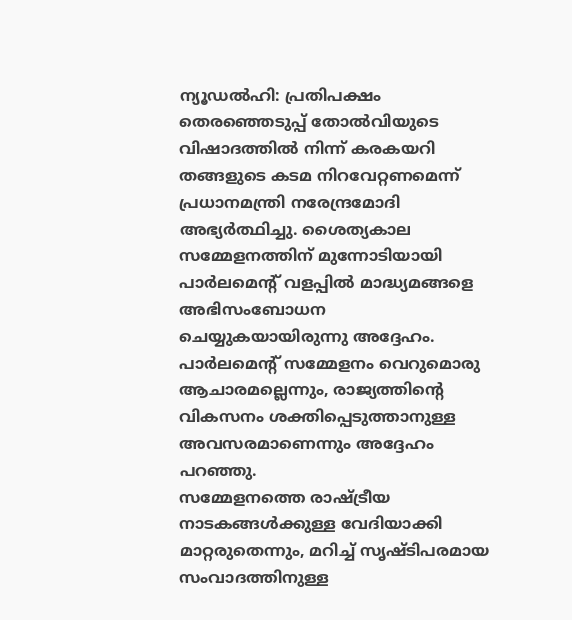ന്യൂഡൽഹി: പ്രതിപക്ഷം തെരഞ്ഞെടുപ്പ് തോൽവിയുടെ വിഷാദത്തിൽ നിന്ന് കരകയറി തങ്ങളുടെ കടമ നിറവേറ്റണമെന്ന് പ്രധാനമന്ത്രി നരേന്ദ്രമോദി അഭ്യർത്ഥിച്ചു. ശൈത്യകാല സമ്മേളനത്തിന് മുന്നോടിയായി പാർലമെന്റ് വളപ്പിൽ മാദ്ധ്യമങ്ങളെ അഭിസംബോധന ചെയ്യുകയായിരുന്നു അദ്ദേഹം.
പാർലമെന്റ് സമ്മേളനം വെറുമൊരു ആചാരമല്ലെന്നും, രാജ്യത്തിന്റെ വികസനം ശക്തിപ്പെടുത്താനുള്ള അവസരമാണെന്നും അദ്ദേഹം പറഞ്ഞു.
സമ്മേളനത്തെ രാഷ്ട്രീയ നാടകങ്ങൾക്കുള്ള വേദിയാക്കി മാറ്റരുതെന്നും, മറിച്ച് സൃഷ്ടിപരമായ സംവാദത്തിനുള്ള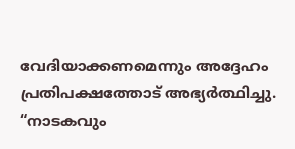വേദിയാക്കണമെന്നും അദ്ദേഹം പ്രതിപക്ഷത്തോട് അഭ്യർത്ഥിച്ചു.
“നാടകവും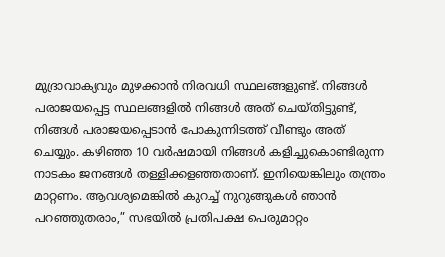മുദ്രാവാക്യവും മുഴക്കാൻ നിരവധി സ്ഥലങ്ങളുണ്ട്. നിങ്ങൾ പരാജയപ്പെട്ട സ്ഥലങ്ങളിൽ നിങ്ങൾ അത് ചെയ്തിട്ടുണ്ട്, നിങ്ങൾ പരാജയപ്പെടാൻ പോകുന്നിടത്ത് വീണ്ടും അത് ചെയ്യും. കഴിഞ്ഞ 10 വർഷമായി നിങ്ങൾ കളിച്ചുകൊണ്ടിരുന്ന നാടകം ജനങ്ങൾ തള്ളിക്കളഞ്ഞതാണ്. ഇനിയെങ്കിലും തന്ത്രം മാറ്റണം. ആവശ്യമെങ്കിൽ കുറച്ച് നുറുങ്ങുകൾ ഞാൻ പറഞ്ഞുതരാം,” സഭയിൽ പ്രതിപക്ഷ പെരുമാറ്റം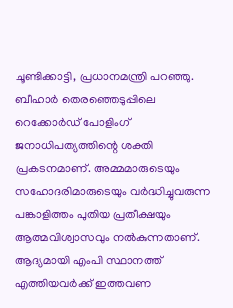ചൂണ്ടിക്കാട്ടി, പ്രധാനമന്ത്രി പറഞ്ഞു.
ബീഹാർ തെരഞ്ഞെടുപ്പിലെ റെക്കോർഡ് പോളിംഗ് ജനാധിപത്യത്തിന്റെ ശക്തി പ്രകടനമാണ്. അമ്മമാരുടെയും സഹോദരിമാരുടെയും വർദ്ധിച്ചുവരുന്ന പങ്കാളിത്തം പുതിയ പ്രതീക്ഷയും ആത്മവിശ്വാസവും നൽകുന്നതാണ്. ആദ്യമായി എംപി സ്ഥാനത്ത് എത്തിയവർക്ക് ഇത്തവണ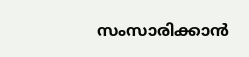സംസാരിക്കാൻ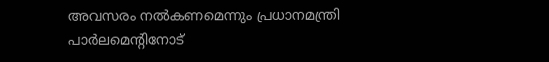അവസരം നൽകണമെന്നും പ്രധാനമന്ത്രി പാർലമെന്റിനോട്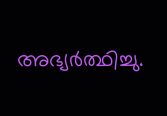അഭ്യർത്ഥിച്ചു.